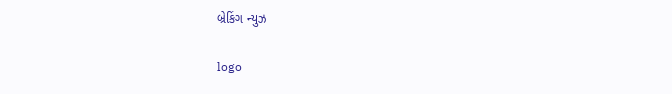બ્રેકિંગ ન્યુઝ

logo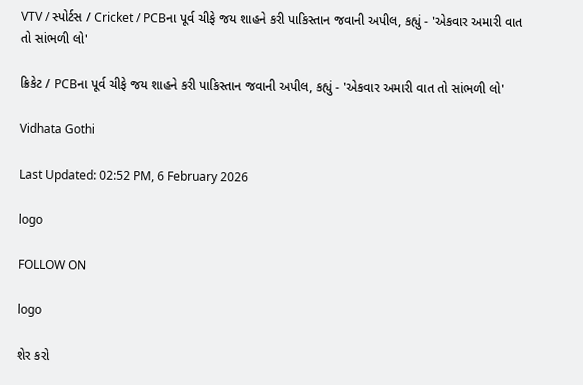VTV / સ્પોર્ટસ / Cricket / PCBના પૂર્વ ચીફે જય શાહને કરી પાકિસ્તાન જવાની અપીલ, કહ્યું - 'એકવાર અમારી વાત તો સાંભળી લો'

ક્રિકેટ / PCBના પૂર્વ ચીફે જય શાહને કરી પાકિસ્તાન જવાની અપીલ, કહ્યું - 'એકવાર અમારી વાત તો સાંભળી લો'

Vidhata Gothi

Last Updated: 02:52 PM, 6 February 2026

logo

FOLLOW ON

logo

શેર કરો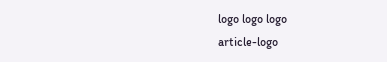logo logo logo
article-logo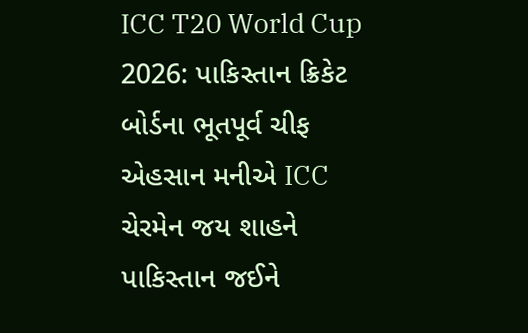ICC T20 World Cup 2026: પાકિસ્તાન ક્રિકેટ બોર્ડના ભૂતપૂર્વ ચીફ એહસાન મનીએ ICC ચેરમેન જય શાહને પાકિસ્તાન જઈને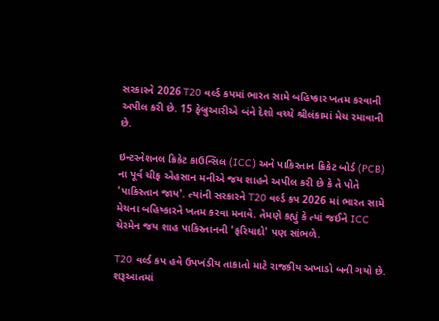સરકારને 2026 T20 વર્લ્ડ કપમાં ભારત સામે બહિષ્કાર ખતમ કરવાની અપીલ કરી છે. 15 ફેબ્રુઆરીએ બંને દેશો વચ્ચે શ્રીલંકામાં મેચ રમાવાની છે.

ઇન્ટરનેશનલ ક્રિકેટ કાઉન્સિલ (ICC) અને પાકિસ્તાન ક્રિકેટ બોર્ડ (PCB) ના પૂર્વ ચીફ એહસાન મનીએ જય શાહને અપીલ કરી છે કે તે પોતે 'પાકિસ્તાન જાય'. ત્યાંની સરકારને T20 વર્લ્ડ કપ 2026 માં ભારત સામે મેચના બહિષ્કારને ખતમ કરવા મનાવે. તેમણે કહ્યું કે ત્યાં જઈને ICC ચેરમેન જય શાહ પાકિસ્તાનની 'ફરિયાદો' પણ સાંભળે.

T20 વર્લ્ડ કપ હવે ઉપખંડીય તાકાતો માટે રાજકીય અખાડો બની ગયો છે. શરૂઆતમાં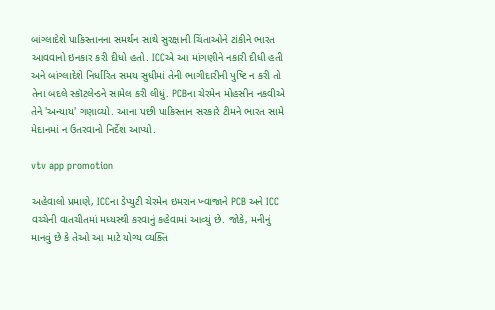બાંગ્લાદેશે પાકિસ્તાનના સમર્થન સાથે સુરક્ષાની ચિંતાઓને ટાંકીને ભારત આવવાનો ઇનકાર કરી દીધો હતો. ICCએ આ માંગણીને નકારી દીધી હતી અને બાંગ્લાદેશે નિર્ધારિત સમય સુધીમાં તેની ભાગીદારીની પુષ્ટિ ન કરી તો તેના બદલે સ્કૉટલેન્ડને સામેલ કરી લીધું. PCBના ચેરમેન મોહસીન નકવીએ તેને 'અન્યાય' ગણાવ્યો. આના પછી પાકિસ્તાન સરકારે ટીમને ભારત સામે મેદાનમાં ન ઉતરવાનો નિર્દેશ આપ્યો.

vtv app promotion

અહેવાલો પ્રમાણે, ICCના ડેપ્યુટી ચેરમેન ઇમરાન ખ્વાજાને PCB અને ICC વચ્ચેની વાતચીતમાં મધ્યસ્થી કરવાનું કહેવામાં આવ્યું છે. જોકે, મનીનું માનવું છે કે તેઓ આ માટે યોગ્ય વ્યક્તિ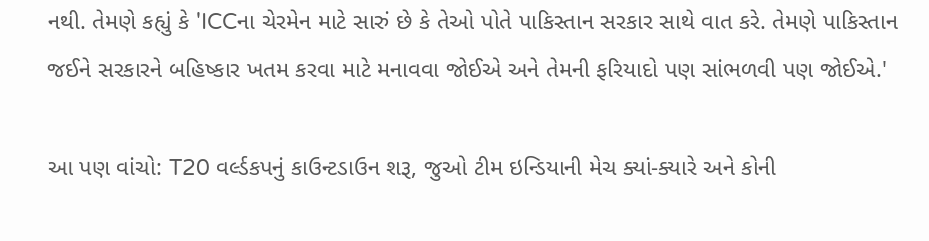નથી. તેમણે કહ્યું કે 'ICCના ચેરમેન માટે સારું છે કે તેઓ પોતે પાકિસ્તાન સરકાર સાથે વાત કરે. તેમણે પાકિસ્તાન જઈને સરકારને બહિષ્કાર ખતમ કરવા માટે મનાવવા જોઈએ અને તેમની ફરિયાદો પણ સાંભળવી પણ જોઈએ.'

આ પણ વાંચો: T20 વર્લ્ડકપનું કાઉન્ટડાઉન શરૂ, જુઓ ટીમ ઇન્ડિયાની મેચ ક્યાં-ક્યારે અને કોની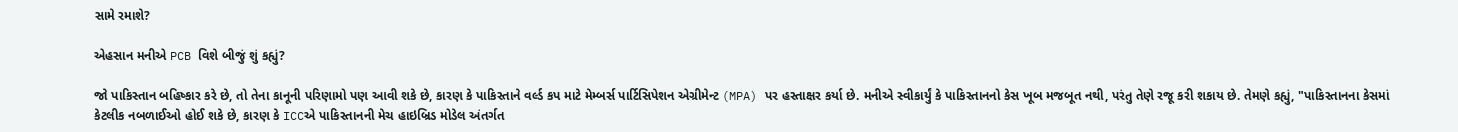સામે રમાશે?

એહસાન મનીએ PCB વિશે બીજું શું કહ્યું?

જો પાકિસ્તાન બહિષ્કાર કરે છે, તો તેના કાનૂની પરિણામો પણ આવી શકે છે, કારણ કે પાકિસ્તાને વર્લ્ડ કપ માટે મેમ્બર્સ પાર્ટિસિપેશન એગ્રીમેન્ટ (MPA) પર હસ્તાક્ષર કર્યા છે. મનીએ સ્વીકાર્યું કે પાકિસ્તાનનો કેસ ખૂબ મજબૂત નથી, પરંતુ તેણે રજૂ કરી શકાય છે. તેમણે કહ્યું, "પાકિસ્તાનના કેસમાં કેટલીક નબળાઈઓ હોઈ શકે છે, કારણ કે ICCએ પાકિસ્તાનની મેચ હાઇબ્રિડ મોડેલ અંતર્ગત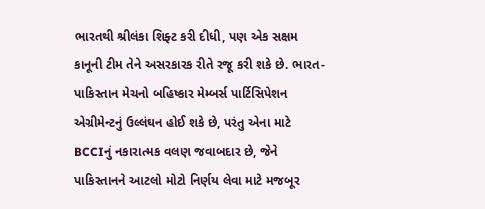ભારતથી શ્રીલંકા શિફ્ટ કરી દીધી, પણ એક સક્ષમ કાનૂની ટીમ તેને અસરકારક રીતે રજૂ કરી શકે છે. ભારત-પાકિસ્તાન મેચનો બહિષ્કાર મેમ્બર્સ પાર્ટિસિપેશન એગ્રીમેન્ટનું ઉલ્લંઘન હોઈ શકે છે, પરંતુ એના માટે BCCIનું નકારાત્મક વલણ જવાબદાર છે, જેને પાકિસ્તાનને આટલો મોટો નિર્ણય લેવા માટે મજબૂર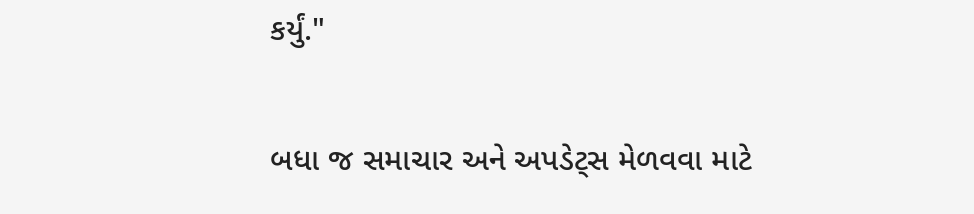કર્યું."

બધા જ સમાચાર અને અપડેટ્સ મેળવવા માટે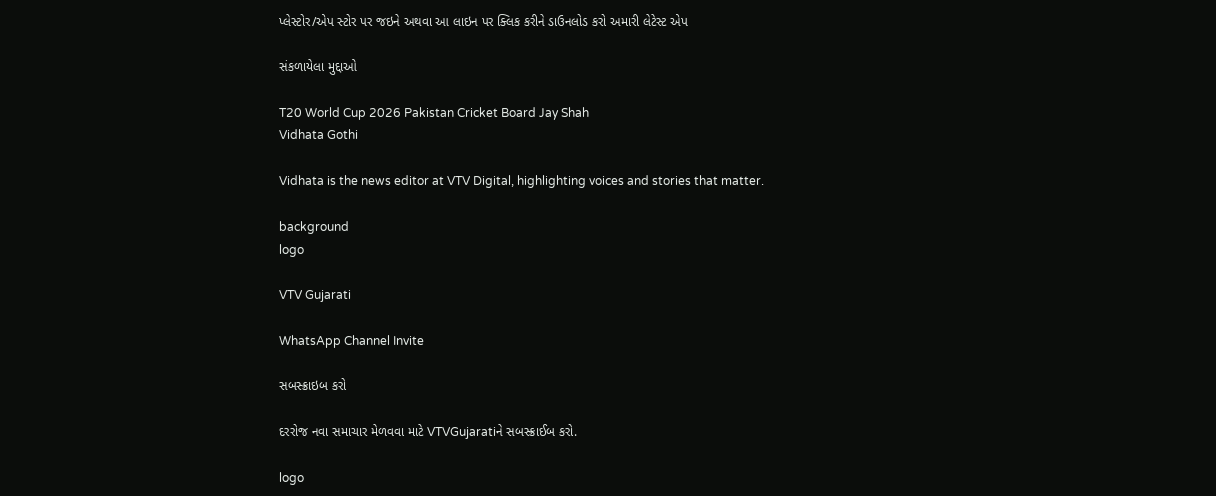પ્લેસ્ટોર/એપ સ્ટોર પર જઇને અથવા આ લાઇન પર ક્લિક કરીને ડાઉનલોડ કરો અમારી લેટેસ્ટ એપ

સંકળાયેલા મુદ્દાઓ

T20 World Cup 2026 Pakistan Cricket Board Jay Shah
Vidhata Gothi

Vidhata is the news editor at VTV Digital, highlighting voices and stories that matter.

background
logo

VTV Gujarati

WhatsApp Channel Invite

સબસ્ક્રાઇબ કરો

દરરોજ નવા સમાચાર મેળવવા માટે VTVGujaratiને સબસ્ક્રાઈબ કરો.

logo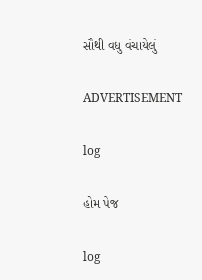સૌથી વધુ વંચાયેલું

ADVERTISEMENT

log

હોમ પેજ

log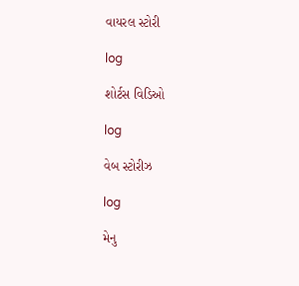વાયરલ સ્ટોરી

log

શોર્ટસ વિડિઓ

log

વેબ સ્ટોરીઝ

log

મેનુ